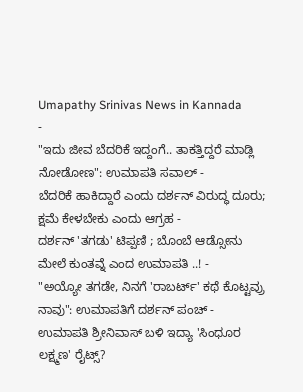Umapathy Srinivas News in Kannada
-
"ಇದು ಜೀವ ಬೆದರಿಕೆ ಇದ್ದಂಗೆ.. ತಾಕತ್ತಿದ್ದರೆ ಮಾಡ್ಲಿ ನೋಡೋಣ": ಉಮಾಪತಿ ಸವಾಲ್ -
ಬೆದರಿಕೆ ಹಾಕಿದ್ದಾರೆ ಎಂದು ದರ್ಶನ್ ವಿರುದ್ಧ ದೂರು; ಕ್ಷಮೆ ಕೇಳಬೇಕು ಎಂದು ಆಗ್ರಹ -
ದರ್ಶನ್ 'ತಗಡು' ಟಿಪ್ಪಣಿ ; ಬೊಂಬೆ ಆಡ್ಸೋನು ಮೇಲೆ ಕುಂತವ್ನೆ ಎಂದ ಉಮಾಪತಿ ..! -
"ಅಯ್ಯೋ ತಗಡೇ, ನಿನಗೆ 'ರಾಬರ್ಟ್' ಕಥೆ ಕೊಟ್ಟವ್ರು ನಾವು": ಉಮಾಪತಿಗೆ ದರ್ಶನ್ ಪಂಚ್ -
ಉಮಾಪತಿ ಶ್ರೀನಿವಾಸ್ ಬಳಿ ಇದ್ಯಾ 'ಸಿಂಧೂರ ಲಕ್ಷ್ಮಣ' ರೈಟ್ಸ್?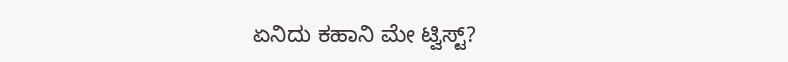ಏನಿದು ಕಹಾನಿ ಮೇ ಟ್ವಿಸ್ಟ್?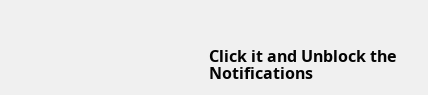Click it and Unblock the Notifications